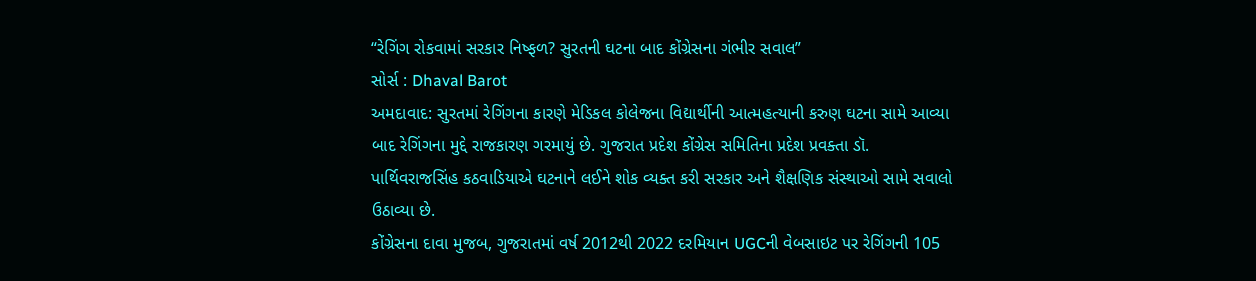“રેગિંગ રોકવામાં સરકાર નિષ્ફળ? સુરતની ઘટના બાદ કોંગ્રેસના ગંભીર સવાલ”
સોર્સ : Dhaval Barot
અમદાવાદ: સુરતમાં રેગિંગના કારણે મેડિકલ કોલેજના વિદ્યાર્થીની આત્મહત્યાની કરુણ ઘટના સામે આવ્યા બાદ રેગિંગના મુદ્દે રાજકારણ ગરમાયું છે. ગુજરાત પ્રદેશ કોંગ્રેસ સમિતિના પ્રદેશ પ્રવક્તા ડૉ. પાર્થિવરાજસિંહ કઠવાડિયાએ ઘટનાને લઈને શોક વ્યક્ત કરી સરકાર અને શૈક્ષણિક સંસ્થાઓ સામે સવાલો ઉઠાવ્યા છે.
કોંગ્રેસના દાવા મુજબ, ગુજરાતમાં વર્ષ 2012થી 2022 દરમિયાન UGCની વેબસાઇટ પર રેગિંગની 105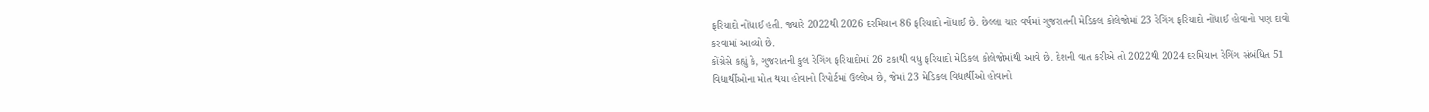ફરિયાદો નોંધાઈ હતી. જ્યારે 2022થી 2026 દરમિયાન 86 ફરિયાદો નોંધાઈ છે. છેલ્લા ચાર વર્ષમાં ગુજરાતની મેડિકલ કોલેજોમાં 23 રેગિંગ ફરિયાદો નોંધાઈ હોવાનો પણ દાવો કરવામાં આવ્યો છે.
કોંગ્રેસે કહ્યું કે, ગુજરાતની કુલ રેગિંગ ફરિયાદોમાં 26 ટકાથી વધુ ફરિયાદો મેડિકલ કોલેજોમાંથી આવે છે. દેશની વાત કરીએ તો 2022થી 2024 દરમિયાન રેગિંગ સંબંધિત 51 વિદ્યાર્થીઓના મોત થયા હોવાનો રિપોર્ટમાં ઉલ્લેખ છે, જેમાં 23 મેડિકલ વિદ્યાર્થીઓ હોવાનો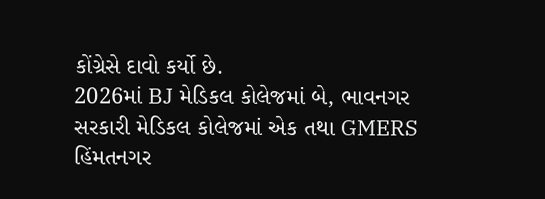કોંગ્રેસે દાવો કર્યો છે.
2026માં BJ મેડિકલ કોલેજમાં બે, ભાવનગર સરકારી મેડિકલ કોલેજમાં એક તથા GMERS હિંમતનગર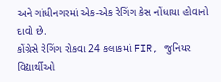અને ગાંધીનગરમાં એક-એક રેગિંગ કેસ નોંધાયા હોવાનો દાવો છે.
કોંગ્રેસે રેગિંગ રોકવા 24 કલાકમાં FIR, જુનિયર વિદ્યાર્થીઓ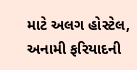માટે અલગ હોસ્ટેલ, અનામી ફરિયાદની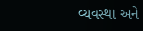વ્યવસ્થા અને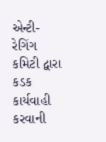એન્ટી-રેગિંગ કમિટી દ્વારા કડક કાર્યવાહી કરવાની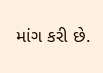માંગ કરી છે.